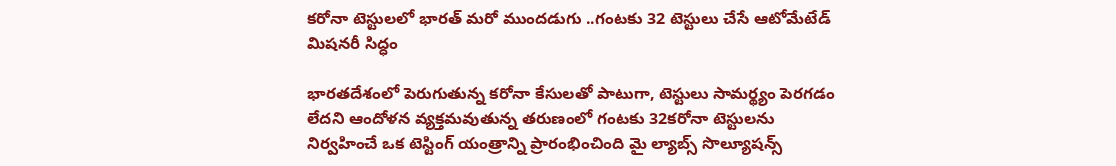కరోనా టెస్టులలో భారత్ మరో ముందడుగు ..గంటకు 32 టెస్టులు చేసే ఆటోమేటేడ్ మిషనరీ సిద్ధం

భారతదేశంలో పెరుగుతున్న కరోనా కేసులతో పాటుగా, టెస్టులు సామర్థ్యం పెరగడం లేదని ఆందోళన వ్యక్తమవుతున్న తరుణంలో గంటకు 32కరోనా టెస్టులను నిర్వహించే ఒక టెస్టింగ్ యంత్రాన్ని ప్రారంభించింది మై ల్యాబ్స్ సొల్యూషన్స్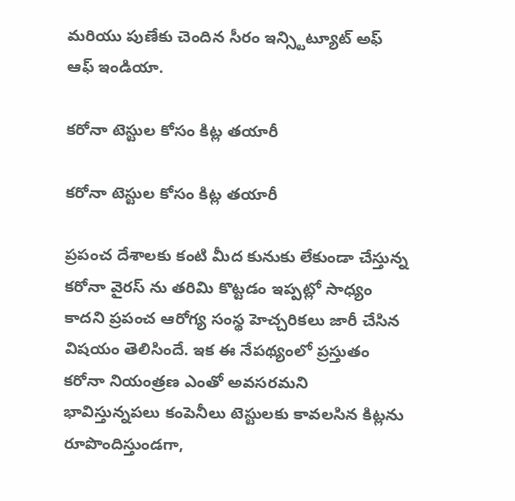మరియు పుణేకు చెందిన సీరం ఇన్స్టిట్యూట్ అఫ్ ఆఫ్ ఇండియా.

కరోనా టెస్టుల కోసం కిట్ల తయారీ

కరోనా టెస్టుల కోసం కిట్ల తయారీ

ప్రపంచ దేశాలకు కంటి మీద కునుకు లేకుండా చేస్తున్న కరోనా వైరస్ ను తరిమి కొట్టడం ఇప్పట్లో సాధ్యం కాదని ప్రపంచ ఆరోగ్య సంస్థ హెచ్చరికలు జారీ చేసిన విషయం తెలిసిందే. ఇక ఈ నేపథ్యంలో ప్రస్తుతం కరోనా నియంత్రణ ఎంతో అవసరమని భావిస్తున్నపలు కంపెనీలు టెస్టులకు కావలసిన కిట్లను రూపొందిస్తుండగా,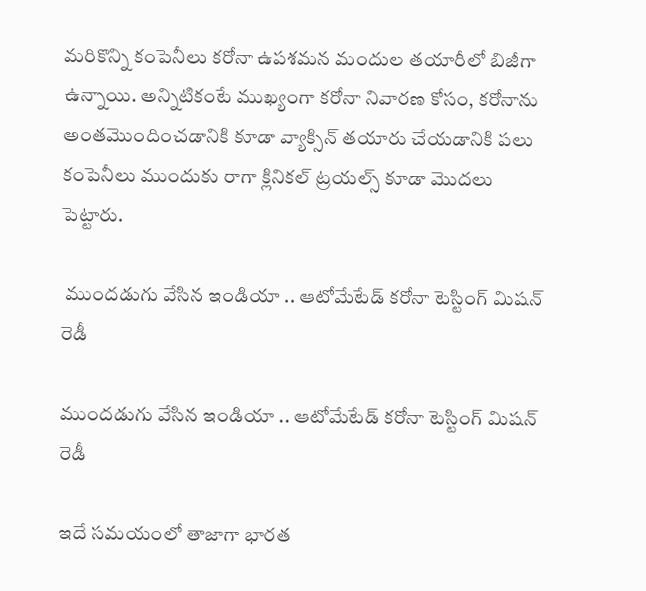మరికొన్ని కంపెనీలు కరోనా ఉపశమన మందుల తయారీలో బిజీగా ఉన్నాయి. అన్నిటికంటే ముఖ్యంగా కరోనా నివారణ కోసం, కరోనాను అంతమొందించడానికి కూడా వ్యాక్సిన్ తయారు చేయడానికి పలు కంపెనీలు ముందుకు రాగా క్లినికల్ ట్రయల్స్ కూడా మొదలు పెట్టారు.

 ముందడుగు వేసిన ఇండియా .. ఆటోమేటేడ్ కరోనా టెస్టింగ్ మిషన్ రెడీ

ముందడుగు వేసిన ఇండియా .. ఆటోమేటేడ్ కరోనా టెస్టింగ్ మిషన్ రెడీ

ఇదే సమయంలో తాజాగా భారత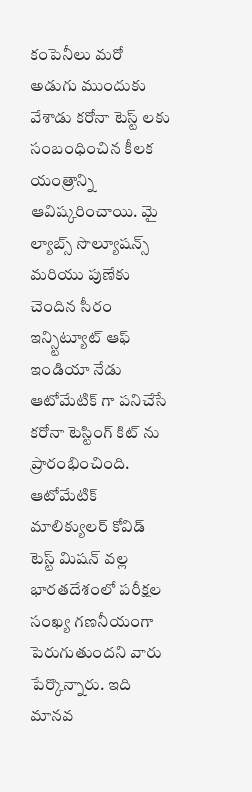కంపెనీలు మరో అడుగు ముందుకు వేశాడు కరోనా టెస్ట్ లకు సంబంధించిన కీలక యంత్రాన్ని ఆవిష్కరించాయి. మై ల్యాబ్స్ సొల్యూషన్స్ మరియు పుణేకు చెందిన సీరం ఇన్స్టిట్యూట్ ఆఫ్ ఇండియా నేడు ఆటోమేటిక్ గా పనిచేసే కరోనా టెస్టింగ్ కిట్ ను ప్రారంభించింది. ఆటోమేటిక్ మాలిక్యులర్ కోవిడ్ టెస్ట్ మిషన్ వల్ల భారతదేశంలో పరీక్షల సంఖ్య గణనీయంగా పెరుగుతుందని వారు పేర్కొన్నారు. ఇది మానవ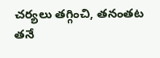చర్యలు తగ్గించి, తనంతట తనే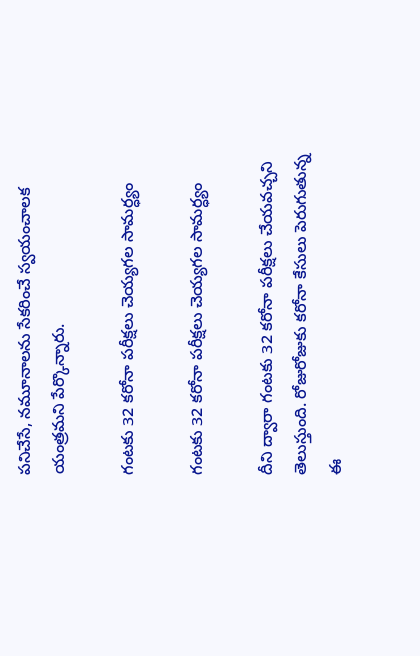పనిచేసే, నమూనాలను సేకరించే స్వయంచాలక యంత్రమని పేర్కొన్నారు.

గంటకు 32 కరోనా పరీక్షలు చెయ్యగల సామర్ధ్యం

గంటకు 32 కరోనా పరీక్షలు చెయ్యగల సామర్ధ్యం

దీని ద్వారా గంటకు 32 కరోనా పరీక్షలు చేయవచ్చని తెలుస్తుంది. రోజురోజుకు కరోనా కేసులు పెరుగుతున్న ఈ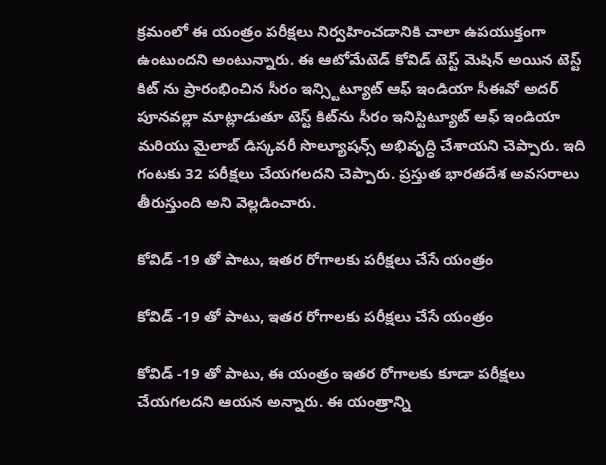క్రమంలో ఈ యంత్రం పరీక్షలు నిర్వహించడానికి చాలా ఉపయుక్తంగా ఉంటుందని అంటున్నారు. ఈ ఆటోమేటెడ్ కోవిడ్ టెస్ట్ మెషిన్ అయిన టెస్ట్ కిట్ ను ప్రారంభించిన సీరం ఇన్స్టిట్యూట్ ఆఫ్ ఇండియా సీఈవో అదర్ పూనవల్లా మాట్లాడుతూ టెస్ట్ కిట్‌ను సీరం ఇనిస్టిట్యూట్ ఆఫ్ ఇండియా మరియు మైలాబ్ డిస్కవరీ సొల్యూషన్స్ అభివృద్ధి చేశాయని చెప్పారు. ఇది గంటకు 32 పరీక్షలు చేయగలదని చెప్పారు. ప్రస్తుత భారతదేశ అవసరాలు తీరుస్తుంది అని వెల్లడించారు.

కోవిడ్ -19 తో పాటు, ఇతర రోగాలకు పరీక్షలు చేసే యంత్రం

కోవిడ్ -19 తో పాటు, ఇతర రోగాలకు పరీక్షలు చేసే యంత్రం

కోవిడ్ -19 తో పాటు, ఈ యంత్రం ఇతర రోగాలకు కూడా పరీక్షలు చేయగలదని ఆయన అన్నారు. ఈ యంత్రాన్ని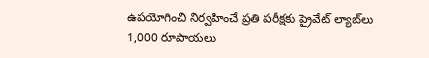ఉపయోగించి నిర్వహించే ప్రతి పరీక్షకు ప్రైవేట్ ల్యాబ్‌లు 1,000 రూపాయలు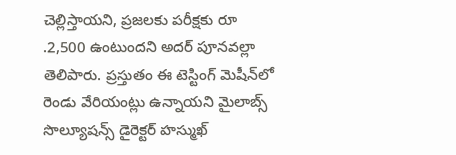చెల్లిస్తాయని, ప్రజలకు పరీక్షకు రూ .2,500 ఉంటుందని అదర్ పూనవల్లా తెలిపారు. ప్రస్తుతం ఈ టెస్టింగ్ మెషీన్‌లో రెండు వేరియంట్లు ఉన్నాయని మైలాబ్స్ సొల్యూషన్స్ డైరెక్టర్ హస్ముఖ్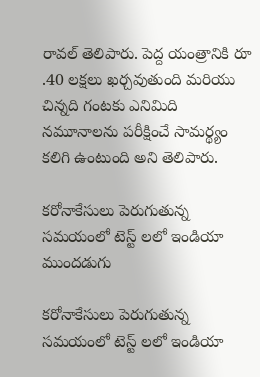రావల్ తెలిపారు. పెద్ద యంత్రానికి రూ .40 లక్షలు ఖర్చవుతుంది మరియు చిన్నది గంటకు ఎనిమిది నమూనాలను పరీక్షించే సామర్థ్యం కలిగి ఉంటుంది అని తెలిపారు.

కరోనాకేసులు పెరుగుతున్న సమయంలో టెస్ట్ లలో ఇండియా ముందడుగు

కరోనాకేసులు పెరుగుతున్న సమయంలో టెస్ట్ లలో ఇండియా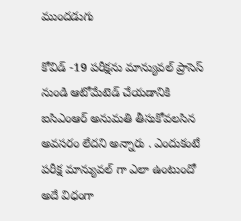ముందడుగు

కోవిడ్ -19 పరీక్షను మాన్యువల్ ప్రాసెస్ నుండి ఆటోమేటెడ్ చేయడానికి ఐసిఎంఆర్ అనుమతి తీసుకోవలసిన అవసరం లేదని అన్నారు . ఎందుకంటే పరీక్ష మాన్యువల్ గా ఎలా ఉంటుందో అదే విధంగా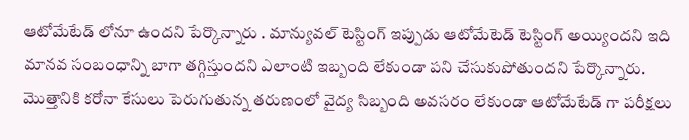ఆటోమేటేడ్ లోనూ ఉందని పేర్కొన్నారు . మాన్యువల్ టెస్టింగ్ ఇప్పుడు ఆటోమేటెడ్ టెస్టింగ్ అయ్యిందని ఇది మానవ సంబంధాన్ని బాగా తగ్గిస్తుందని ఎలాంటి ఇబ్బంది లేకుండా పని చేసుకుపోతుందని పేర్కొన్నారు. మొత్తానికి కరోనా కేసులు పెరుగుతున్న తరుణంలో వైద్య సిబ్బంది అవసరం లేకుండా ఆటోమేటేడ్ గా పరీక్షలు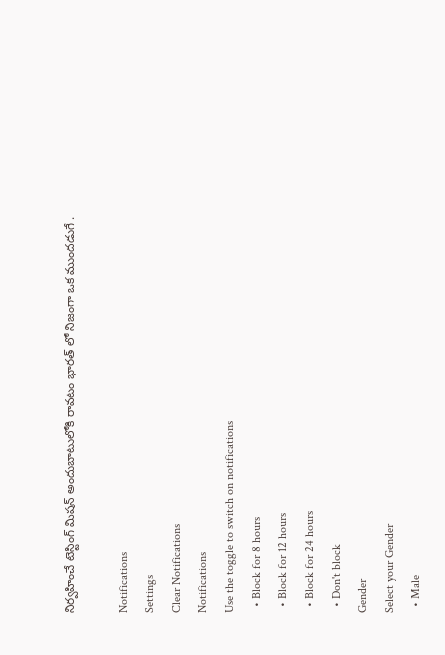నిర్వహించే టెస్టింగ్ మిషన్ అందుబాటులోకి రావటం భారత్ లో నిజంగా ఒక ముందడుగే .

Notifications
Settings
Clear Notifications
Notifications
Use the toggle to switch on notifications
  • Block for 8 hours
  • Block for 12 hours
  • Block for 24 hours
  • Don't block
Gender
Select your Gender
  • Male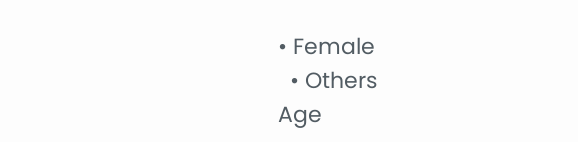• Female
  • Others
Age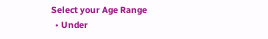Select your Age Range
  • Under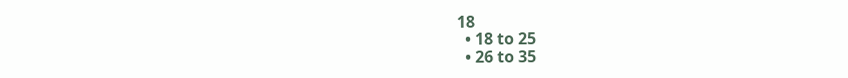18
  • 18 to 25
  • 26 to 35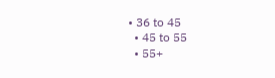• 36 to 45
  • 45 to 55
  • 55+